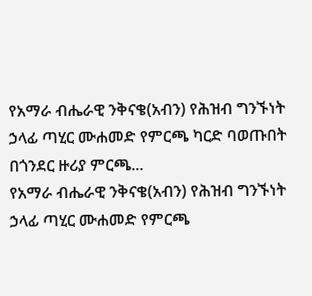የአማራ ብሔራዊ ንቅናቄ(አብን) የሕዝብ ግንኙነት ኃላፊ ጣሂር ሙሐመድ የምርጫ ካርድ ባወጡበት በጎንደር ዙሪያ ምርጫ...
የአማራ ብሔራዊ ንቅናቄ(አብን) የሕዝብ ግንኙነት ኃላፊ ጣሂር ሙሐመድ የምርጫ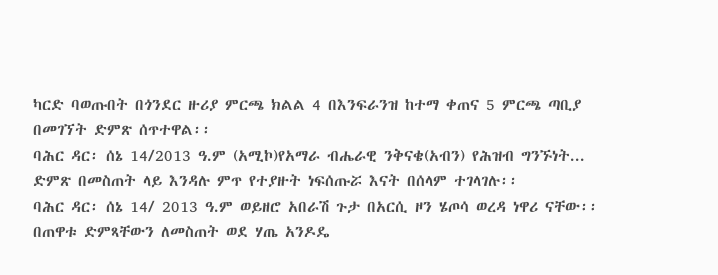ካርድ ባወጡበት በጎንደር ዙሪያ ምርጫ ክልል 4 በእንፍራንዝ ከተማ ቀጠና 5 ምርጫ ጣቢያ በመገኘት ድምጽ ሰጥተዋል፡፡
ባሕር ዳር፡ ሰኔ 14/2013 ዓ.ም (አሚኮ)የአማራ ብሔራዊ ንቅናቄ(አብን) የሕዝብ ግንኙነት...
ድምጽ በመስጠት ላይ እንዳሉ ምጥ የተያዙት ነፍሰጡሯ እናት በሰላም ተገላገሉ፡፡
ባሕር ዳር፡ ሰኔ 14/ 2013 ዓ.ም ወይዘሮ አበራሽ ጉታ በአርሲ ዞን ሄጦሳ ወረዳ ነዋሪ ናቸው፡፡ በጠዋቱ ድምጻቸውን ለመስጠት ወደ ሃጤ አንዶዴ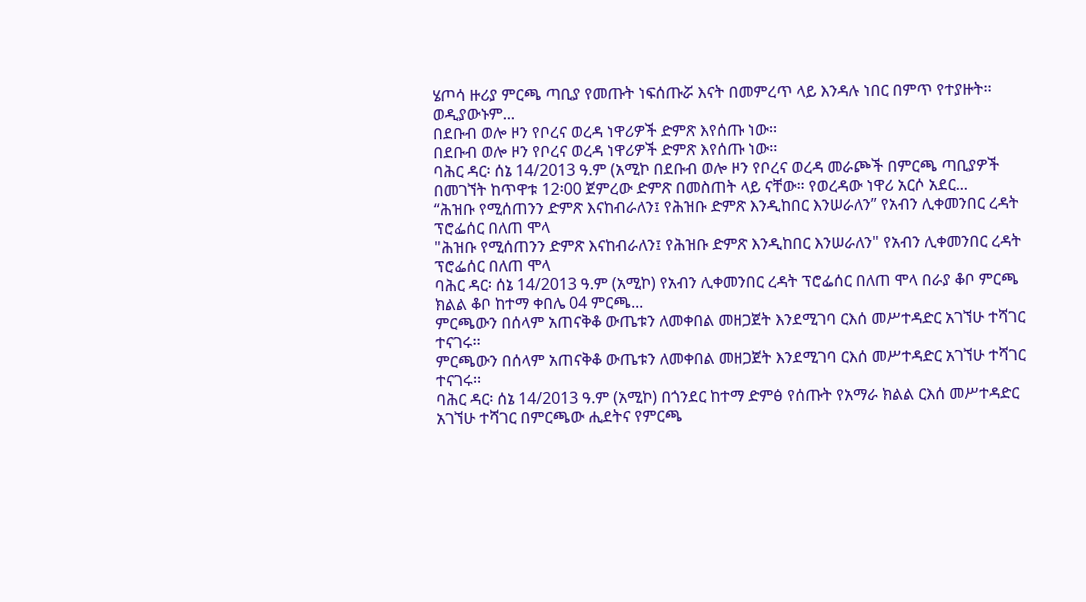ሄጦሳ ዙሪያ ምርጫ ጣቢያ የመጡት ነፍሰጡሯ እናት በመምረጥ ላይ እንዳሉ ነበር በምጥ የተያዙት፡፡
ወዲያውኑም...
በደቡብ ወሎ ዞን የቦረና ወረዳ ነዋሪዎች ድምጽ እየሰጡ ነው፡፡
በደቡብ ወሎ ዞን የቦረና ወረዳ ነዋሪዎች ድምጽ እየሰጡ ነው፡፡
ባሕር ዳር፡ ሰኔ 14/2013 ዓ.ም (አሚኮ በደቡብ ወሎ ዞን የቦረና ወረዳ መራጮች በምርጫ ጣቢያዎች በመገኘት ከጥዋቱ 12፡00 ጀምረው ድምጽ በመስጠት ላይ ናቸው። የወረዳው ነዋሪ አርሶ አደር...
“ሕዝቡ የሚሰጠንን ድምጽ እናከብራለን፤ የሕዝቡ ድምጽ እንዲከበር እንሠራለን” የአብን ሊቀመንበር ረዳት ፕሮፌሰር በለጠ ሞላ
"ሕዝቡ የሚሰጠንን ድምጽ እናከብራለን፤ የሕዝቡ ድምጽ እንዲከበር እንሠራለን" የአብን ሊቀመንበር ረዳት ፕሮፌሰር በለጠ ሞላ
ባሕር ዳር፡ ሰኔ 14/2013 ዓ.ም (አሚኮ) የአብን ሊቀመንበር ረዳት ፕሮፌሰር በለጠ ሞላ በራያ ቆቦ ምርጫ ክልል ቆቦ ከተማ ቀበሌ 04 ምርጫ...
ምርጫውን በሰላም አጠናቅቆ ውጤቱን ለመቀበል መዘጋጀት እንደሚገባ ርእሰ መሥተዳድር አገኘሁ ተሻገር ተናገሩ፡፡
ምርጫውን በሰላም አጠናቅቆ ውጤቱን ለመቀበል መዘጋጀት እንደሚገባ ርእሰ መሥተዳድር አገኘሁ ተሻገር ተናገሩ፡፡
ባሕር ዳር፡ ሰኔ 14/2013 ዓ.ም (አሚኮ) በጎንደር ከተማ ድምፅ የሰጡት የአማራ ክልል ርእሰ መሥተዳድር አገኘሁ ተሻገር በምርጫው ሒደትና የምርጫ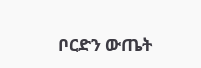ቦርድን ውጤት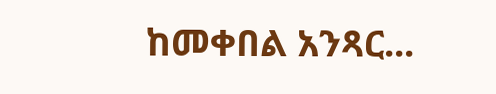ከመቀበል አንጻር...